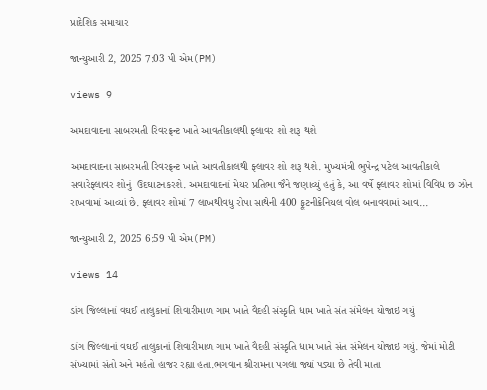પ્રાદેશિક સમાચાર

જાન્યુઆરી 2, 2025 7:03 પી એમ(PM)

views 9

અમદાવાદના સાબરમતી રિવરફ્રન્ટ ખાતે આવતીકાલથી ફ્લાવર શો શરૂ થશે

અમદાવાદના સાબરમતી રિવરફ્રન્ટ ખાતે આવતીકાલથી ફ્લાવર શો શરૂ થશે. મુખ્યમંત્રી ભુપેન્દ્ર પટેલ આવતીકાલે સવારેફ્લાવર શોનું  ઉદઘાટનકરશે. અમદાવાદનાં મેયર પ્રતિભા જૈને જણાવ્યું હતું કે, આ વર્ષે ફ્લાવર શોમાં વિવિધ છ ઝોન રાખવામાં આવ્યાં છે. ફ્લાવર શોમાં 7 લાખથીવધુ રોપા સાથેની 400 ફૂટનીક્રેનિયલ વોલ બનાવવામાં આવ...

જાન્યુઆરી 2, 2025 6:59 પી એમ(PM)

views 14

ડાંગ જિલ્લાનાં વઘઈ તાલુકાનાં શિવારીમાળ ગામ ખાતે વૈદહી સંસ્કૃતિ ધામ ખાતે સંત સંમેલન યોજાઇ ગયું

ડાંગ જિલ્લાનાં વઘઈ તાલુકાનાં શિવારીમાળ ગામ ખાતે વૈદહી સંસ્કૃતિ ધામ ખાતે સંત સંમેલન યોજાઇ ગયું. જેમાં મોટી સંખ્યામાં સંતો અને મહંતો હાજર રહ્યા હતા.ભગવાન શ્રીરામના પગલા જ્યાં પડ્યા છે તેવી માતા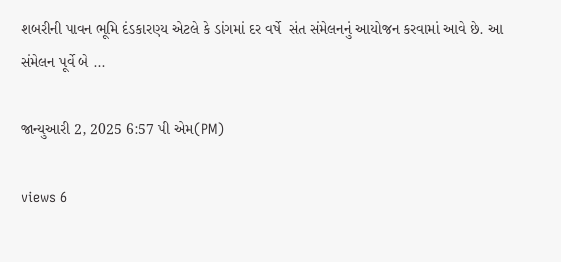શબરીની પાવન ભૂમિ દંડકારણ્ય એટલે કે ડાંગમાં દર વર્ષે  સંત સંમેલનનું આયોજન કરવામાં આવે છે. આ સંમેલન પૂર્વે બે ...

જાન્યુઆરી 2, 2025 6:57 પી એમ(PM)

views 6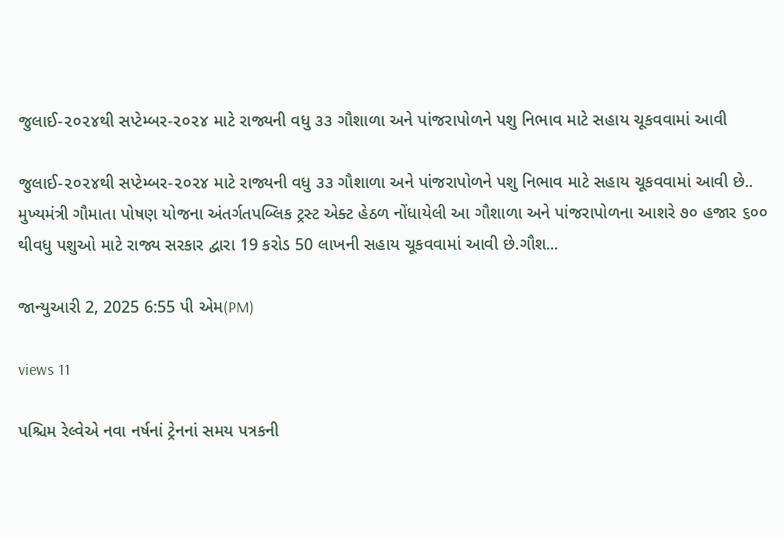જુલાઈ-૨૦૨૪થી સપ્ટેમ્બર-૨૦૨૪ માટે રાજ્યની વધુ ૩૩ ગૌશાળા અને પાંજરાપોળને પશુ નિભાવ માટે સહાય ચૂકવવામાં આવી

જુલાઈ-૨૦૨૪થી સપ્ટેમ્બર-૨૦૨૪ માટે રાજ્યની વધુ ૩૩ ગૌશાળા અને પાંજરાપોળને પશુ નિભાવ માટે સહાય ચૂકવવામાં આવી છે.. મુખ્યમંત્રી ગૌમાતા પોષણ યોજના અંતર્ગતપબ્લિક ટ્રસ્ટ એક્ટ હેઠળ નોંધાયેલી આ ગૌશાળા અને પાંજરાપોળના આશરે ૭૦ હજાર ૬૦૦ થીવધુ પશુઓ માટે રાજ્ય સરકાર દ્વારા 19 કરોડ 50 લાખની સહાય ચૂકવવામાં આવી છે.ગૌશ...

જાન્યુઆરી 2, 2025 6:55 પી એમ(PM)

views 11

પશ્ચિમ રેલ્વેએ નવા નર્ષનાં ટ્રેનનાં સમય પત્રકની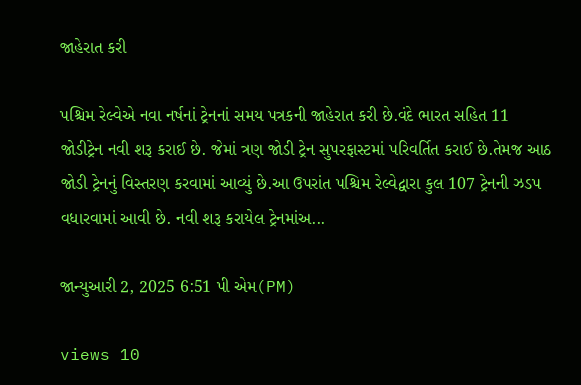જાહેરાત કરી

પશ્ચિમ રેલ્વેએ નવા નર્ષનાં ટ્રેનનાં સમય પત્રકની જાહેરાત કરી છે.વંદે ભારત સહિત 11 જોડીટ્રેન નવી શરૂ કરાઈ છે. જેમાં ત્રણ જોડી ટ્રેન સુપરફાસ્ટમાં પરિવર્તિત કરાઈ છે.તેમજ આઠ જોડી ટ્રેનનું વિસ્તરણ કરવામાં આવ્યું છે.આ ઉપરાંત પશ્ચિમ રેલ્વેદ્વારા કુલ 107 ટ્રેનની ઝડપ વધારવામાં આવી છે. નવી શરૂ કરાયેલ ટ્રેનમાંઅ...

જાન્યુઆરી 2, 2025 6:51 પી એમ(PM)

views 10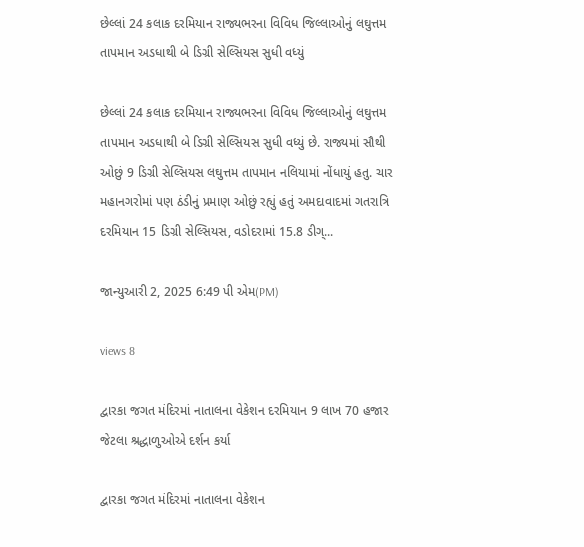છેલ્લાં 24 કલાક દરમિયાન રાજ્યભરના વિવિધ જિલ્લાઓનું લઘુત્તમ તાપમાન અડધાથી બે ડિગ્રી સેલ્સિયસ સુધી વધ્યું

છેલ્લાં 24 કલાક દરમિયાન રાજ્યભરના વિવિધ જિલ્લાઓનું લઘુત્તમ તાપમાન અડધાથી બે ડિગ્રી સેલ્સિયસ સુધી વધ્યું છે. રાજ્યમાં સૌથી ઓછું 9 ડિગ્રી સેલ્સિયસ લઘુત્તમ તાપમાન નલિયામાં નોંધાયું હતુ. ચાર મહાનગરોમાં પણ ઠંડીનું પ્રમાણ ઓછું રહ્યું હતું અમદાવાદમાં ગતરાત્રિ દરમિયાન 15 ડિગ્રી સેલ્સિયસ, વડોદરામાં 15.8 ડીગ્...

જાન્યુઆરી 2, 2025 6:49 પી એમ(PM)

views 8

દ્વારકા જગત મંદિરમાં નાતાલના વેકેશન દરમિયાન 9 લાખ 70 હજાર જેટલા શ્રદ્ધાળુઓએ દર્શન કર્યા

દ્વારકા જગત મંદિરમાં નાતાલના વેકેશન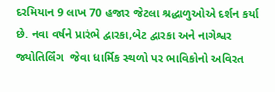દરમિયાન 9 લાખ 70 હજાર જેટલા શ્રદ્ધાળુઓએ દર્શન કર્યા છે. નવા વર્ષને પ્રારંભે દ્વારકા,બેટ દ્વારકા અને નાગેશ્વર જ્યોતિર્લિંગ  જેવા ધાર્મિક સ્થળો પર ભાવિકોનો અવિરત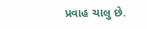પ્રવાહ ચાલુ છે.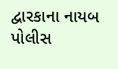દ્વારકાના નાયબ પોલીસ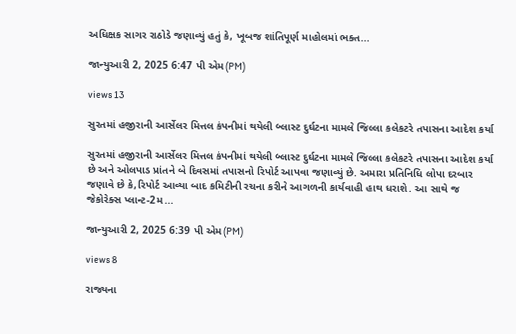અધિક્ષક સાગર રાઠોડે જણાવ્યું હતું કે, ખૂબજ શાંતિપૂર્ણ માહોલમાં ભક્ત...

જાન્યુઆરી 2, 2025 6:47 પી એમ(PM)

views 13

સુરતમાં હજીરાની આર્સેલર મિત્તલ કંપનીમાં થયેલી બ્લાસ્ટ દુર્ઘટના મામલે જિલ્લા કલેકટરે તપાસના આદેશ કર્યા

સુરતમાં હજીરાની આર્સેલર મિત્તલ કંપનીમાં થયેલી બ્લાસ્ટ દુર્ઘટના મામલે જિલ્લા કલેકટરે તપાસના આદેશ કર્યા છે અને ઓલપાડ પ્રાંતને બે દિવસમાં તપાસનો રિપોર્ટ આપવા જણાવ્યું છે. અમારા પ્રતિનિધિ લોપા દરબાર જણાવે છે કે,રિપોર્ટ આવ્યા બાદ કમિટીની રચના કરીને આગળની કાર્યવાહી હાથ ધરાશે. આ સાથે જ જેકોરેક્સ પ્લાન્ટ-2મ...

જાન્યુઆરી 2, 2025 6:39 પી એમ(PM)

views 8

રાજ્યના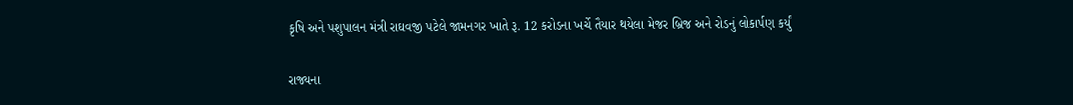કૃષિ અને પશુપાલન મંત્રી રાઘવજી પટેલે જામનગર ખાતે રૂ. 12 કરોડના ખર્ચે તૈયાર થયેલા મેજર બ્રિજ અને રોડનું લોકાર્પણ કર્યું

રાજ્યના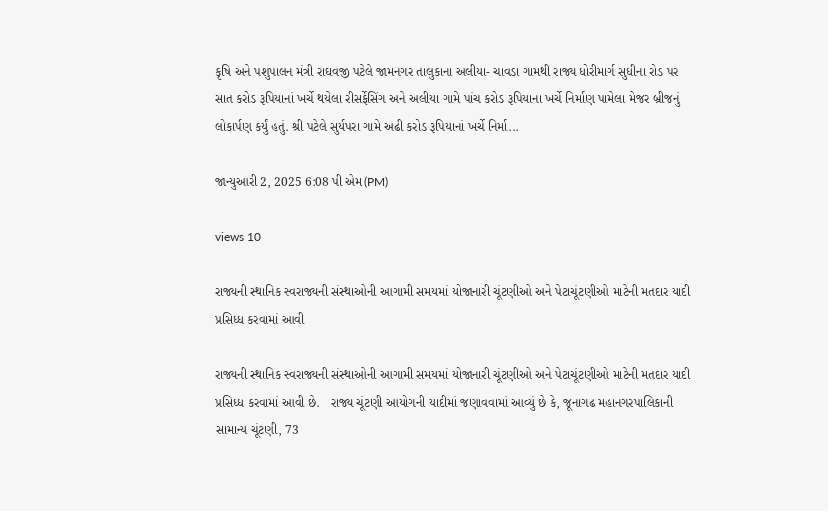કૃષિ અને પશુપાલન મંત્રી રાઘવજી પટેલે જામનગર તાલુકાના અલીયા- ચાવડા ગામથી રાજ્ય ધોરીમાર્ગ સુધીના રોડ પર સાત કરોડ રૂપિયાનાં ખર્ચે થયેલા રીસર્ફેસિંગ અને અલીયા ગામે પાંચ કરોડ રૂપિયાના ખર્ચે નિર્માણ પામેલા મેજર બ્રીજનું લોકાર્પણ કર્યું હતું. શ્રી પટેલે સુર્યપરા ગામે અઢી કરોડ રૂપિયાનાં ખર્ચે નિર્મા...

જાન્યુઆરી 2, 2025 6:08 પી એમ(PM)

views 10

રાજ્યની સ્થાનિક સ્વરાજ્યની સંસ્થાઓની આગામી સમયમાં યોજાનારી ચૂંટણીઓ અને પેટાચૂંટણીઓ માટેની મતદાર યાદી પ્રસિધ્ધ કરવામાં આવી

રાજ્યની સ્થાનિક સ્વરાજ્યની સંસ્થાઓની આગામી સમયમાં યોજાનારી ચૂંટણીઓ અને પેટાચૂંટણીઓ માટેની મતદાર યાદી પ્રસિધ્ધ કરવામાં આવી છે.   રાજ્ય ચૂંટણી આયોગની યાદીમાં જણાવવામાં આવ્યું છે કે, જૂનાગઢ મહાનગરપાલિકાની સામાન્ય ચૂંટણી, 73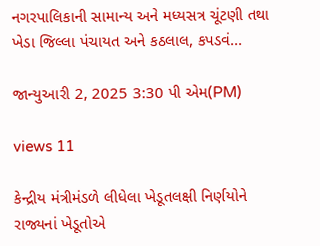નગરપાલિકાની સામાન્ય અને મધ્યસત્ર ચૂંટણી તથા ખેડા જિલ્લા પંચાયત અને કઠલાલ, કપડવં...

જાન્યુઆરી 2, 2025 3:30 પી એમ(PM)

views 11

કેન્દ્રીય મંત્રીમંડળે લીધેલા ખેડૂતલક્ષી નિર્ણયોને રાજ્યનાં ખેડૂતોએ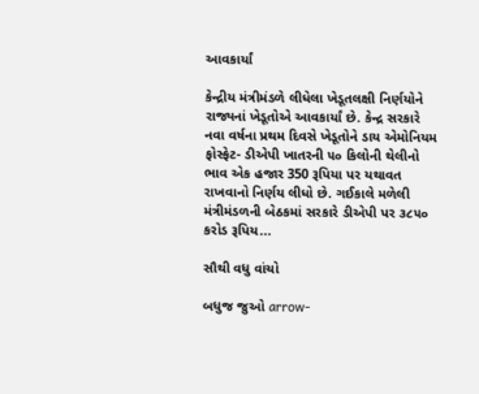આવકાર્યાં

કેન્દ્રીય મંત્રીમંડળે લીધેલા ખેડૂતલક્ષી નિર્ણયોને રાજ્યનાં ખેડૂતોએ આવકાર્યાં છે. કેન્દ્ર સરકારે નવા વર્ષના પ્રથમ દિવસે ખેડૂતોને ડાય એમોનિયમ ફોસ્ફેટ- ડીએપી ખાતરની ૫૦ કિલોની થેલીનો ભાવ એક હજાર 350 રૂપિયા પર યથાવત રાખવાનો નિર્ણય લીધો છે. ગઈકાલે મળેલી મંત્રીમંડળની બેઠકમાં સરકારે ડીએપી પર ૩૮૫૦ કરોડ રૂપિય...

સૌથી વધુ વાંચો

બધુજ જુઓ arrow-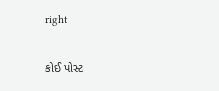right

કોઈ પોસ્ટ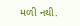મળી નથી.